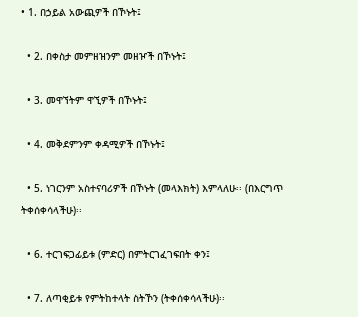• 1. በኃይል አውጪዎች በኾኑት፤

  • 2. በቀስታ መምዘዝንም መዘዦች በኾኑት፤

  • 3. መዋኘትም ዋኚዎች በኾኑት፤

  • 4. መቅደምንም ቀዳሚዎች በኾኑት፤

  • 5. ነገርንም አስተናባሪዎች በኾኑት (መላእክት) እምላለሁ፡፡ (በእርግጥ ትቀሰቀሳላችሁ)፡፡

  • 6. ተርገፍጋፊይቱ (ምድር) በምትርገፈገፍበት ቀን፤

  • 7. ለጣቂይቱ የምትከተላት ስትኾን (ትቀሰቀሳላችሁ)፡፡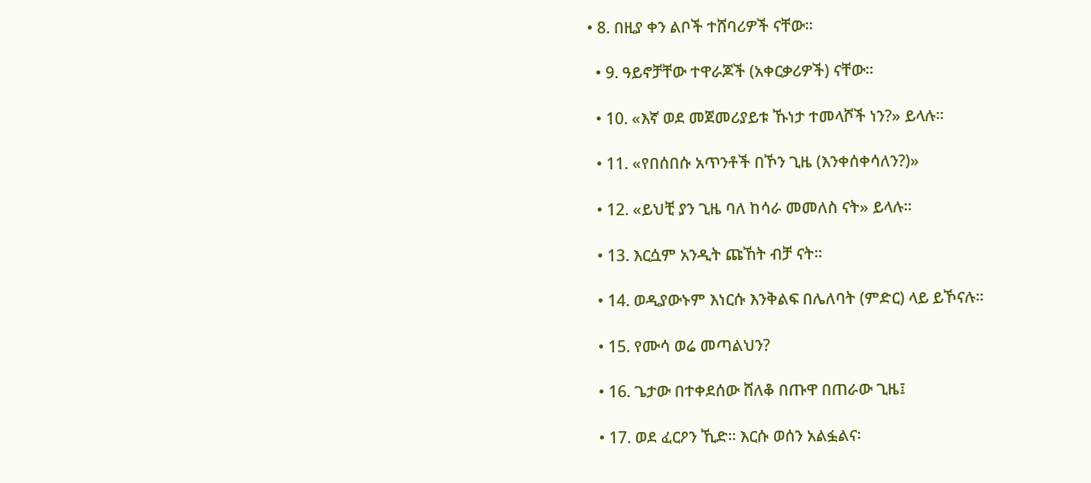• 8. በዚያ ቀን ልቦች ተሸባሪዎች ናቸው፡፡

  • 9. ዓይኖቻቸው ተዋራጆች (አቀርቃሪዎች) ናቸው፡፡

  • 10. «እኛ ወደ መጀመሪያይቱ ኹነታ ተመላሾች ነን?» ይላሉ፡፡

  • 11. «የበሰበሱ አጥንቶች በኾን ጊዜ (እንቀሰቀሳለን?)»

  • 12. «ይህቺ ያን ጊዜ ባለ ከሳራ መመለስ ናት» ይላሉ፡፡

  • 13. እርሷም አንዲት ጩኸት ብቻ ናት፡፡

  • 14. ወዲያውኑም እነርሱ እንቅልፍ በሌለባት (ምድር) ላይ ይኾናሉ፡፡

  • 15. የሙሳ ወሬ መጣልህን?

  • 16. ጌታው በተቀደሰው ሸለቆ በጡዋ በጠራው ጊዜ፤

  • 17. ወደ ፈርዖን ኺድ፡፡ እርሱ ወሰን አልፏልና፡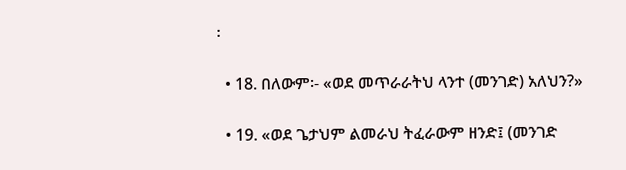፡

  • 18. በለውም፡- «ወደ መጥራራትህ ላንተ (መንገድ) አለህን?»

  • 19. «ወደ ጌታህም ልመራህ ትፈራውም ዘንድ፤ (መንገድ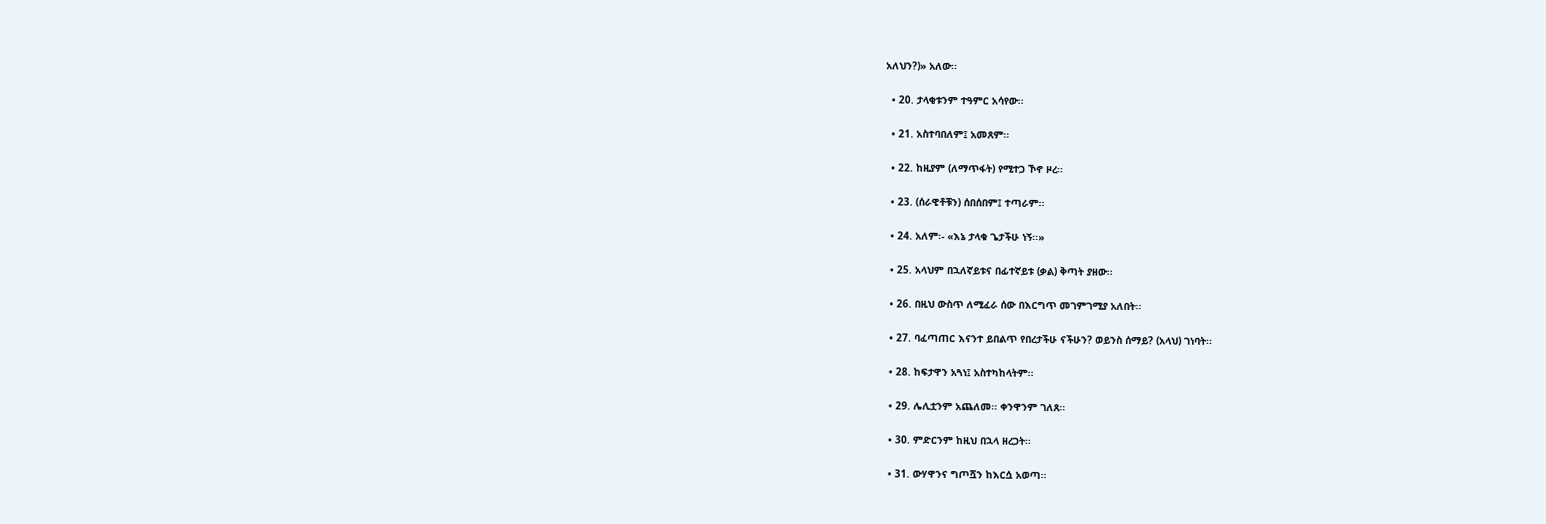አለህን?)» አለው፡፡

  • 20. ታላቂቱንም ተዓምር አሳየው፡፡

  • 21. አስተባበለም፤ አመጸም፡፡

  • 22. ከዚያም (ለማጥፋት) የሚተጋ ኾኖ ዞረ፡፡

  • 23. (ሰራዊቶቹን) ሰበሰበም፤ ተጣራም፡፡

  • 24. አለም፡- «እኔ ታላቁ ጌታችሁ ነኝ፡፡»

  • 25. አላህም በኋለኛይቱና በፊተኛይቱ (ቃል) ቅጣት ያዘው፡፡

  • 26. በዚህ ውስጥ ለሚፈራ ሰው በእርግጥ መገምገሚያ አለበት፡፡

  • 27. ባፈጣጠር እናንተ ይበልጥ የበረታችሁ ናችሁን? ወይንስ ሰማይ? (አላህ) ገነባት፡፡

  • 28. ከፍታዋን አጓነ፤ አስተካከላትም፡፡

  • 29. ሌሊቷንም አጨለመ፡፡ ቀንዋንም ገለጸ፡፡

  • 30. ምድርንም ከዚህ በኋላ ዘረጋት፡፡

  • 31. ውሃዋንና ግጦሿን ከእርሷ አወጣ፡፡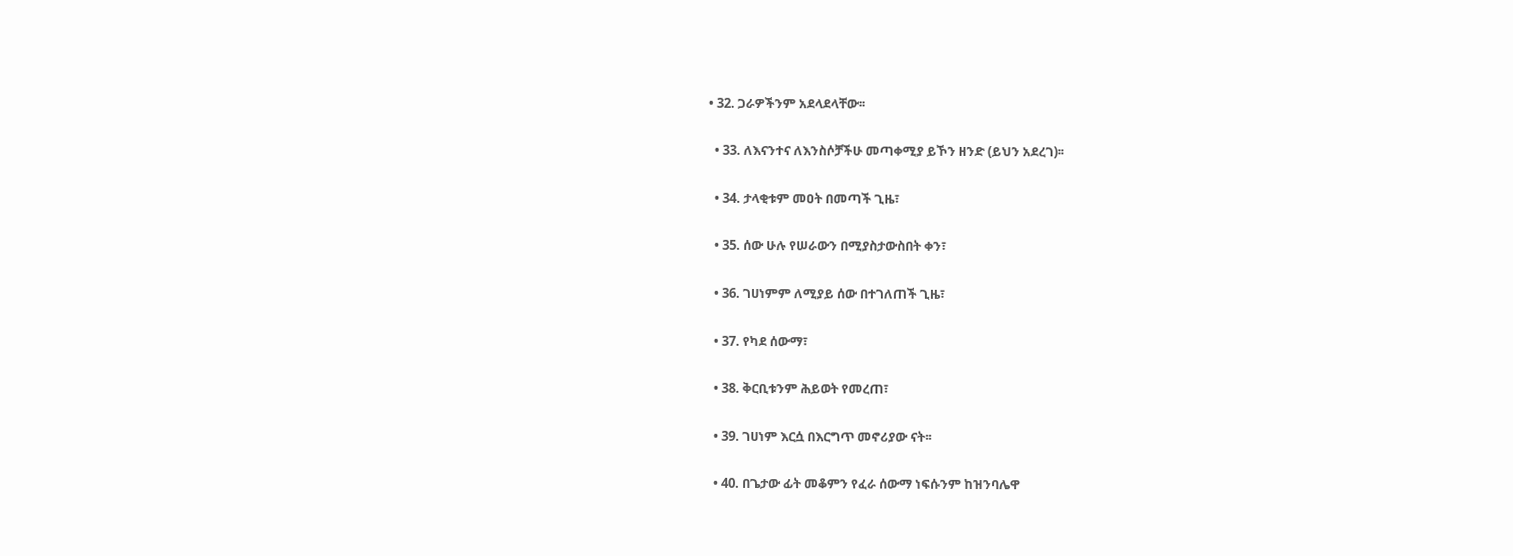• 32. ጋራዎችንም አደላደላቸው፡፡

  • 33. ለእናንተና ለእንስሶቻችሁ መጣቀሚያ ይኾን ዘንድ (ይህን አደረገ)፡፡

  • 34. ታላቂቱም መዐት በመጣች ጊዜ፣

  • 35. ሰው ሁሉ የሠራውን በሚያስታውስበት ቀን፣

  • 36. ገሀነምም ለሚያይ ሰው በተገለጠች ጊዜ፣

  • 37. የካደ ሰውማ፣

  • 38. ቅርቢቱንም ሕይወት የመረጠ፣

  • 39. ገሀነም እርሷ በእርግጥ መኖሪያው ናት፡፡

  • 40. በጌታው ፊት መቆምን የፈራ ሰውማ ነፍሱንም ከዝንባሌዋ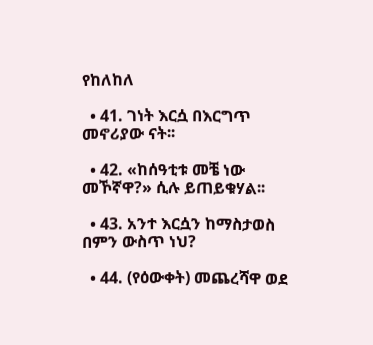የከለከለ

  • 41. ገነት እርሷ በእርግጥ መኖሪያው ናት፡፡

  • 42. «ከሰዓቲቱ መቼ ነው መኾኛዋ?» ሲሉ ይጠይቁሃል፡፡

  • 43. አንተ እርሷን ከማስታወስ በምን ውስጥ ነህ?

  • 44. (የዕውቀት) መጨረሻዋ ወደ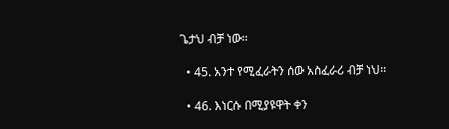ጌታህ ብቻ ነው፡፡

  • 45. አንተ የሚፈራትን ሰው አስፈራሪ ብቻ ነህ፡፡

  • 46. እነርሱ በሚያዩዋት ቀን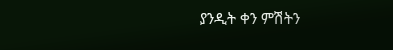ያንዲት ቀን ምሽትን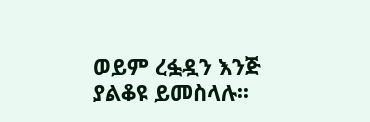ወይም ረፏዷን እንጅ ያልቆዩ ይመስላሉ፡፡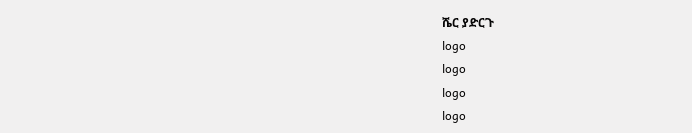ሼር ያድርጉ
logo
logo
logo
logo